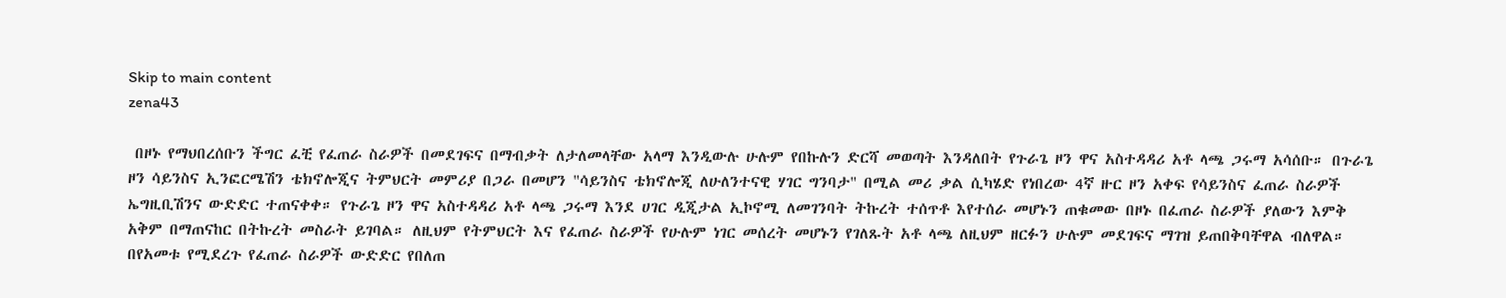Skip to main content
zena43

 በዞኑ የማህበረሰቡን ችግር ፈቺ የፈጠራ ስራዎች በመደገፍና በማብቃት ለታለመላቸው አላማ እንዲውሉ ሁሉም የበኩሉን ድርሻ መወጣት እንዳለበት የጉራጌ ዞን ዋና አስተዳዳሪ አቶ ላጫ ጋሩማ አሳሰቡ። በጉራጌ ዞን ሳይንስና ኢንፎርሜሽን ቴክኖሎጂና ትምህርት መምሪያ በጋራ በመሆን "ሳይንስና ቴክኖሎጂ ለሁለንተናዊ ሃገር ግንባታ" በሚል መሪ ቃል ሲካሄድ የነበረው 4ኛ ዙር ዞን አቀፍ የሳይንስና ፈጠራ ስራዎች ኤግዚቢሽንና ውድድር ተጠናቀቀ። የጉራጌ ዞን ዋና አስተዳዳሪ አቶ ላጫ ጋሩማ እንደ ሀገር ዲጂታል ኢኮኖሚ ለመገንባት ትኩረት ተሰጥቶ እየተሰራ መሆኑን ጠቁመው በዞኑ በፈጠራ ስራዎች ያለውን እምቅ አቅም በማጠናከር በትኩረት መስራት ይገባል። ለዚህም የትምህርት እና የፈጠራ ስራዎች የሁሉም ነገር መሰረት መሆኑን የገለጹት አቶ ላጫ ለዚህም ዘርፉን ሁሉም መደገፍና ማገዝ ይጠበቅባቸዋል ብለዋል። በየአመቱ የሚደረጉ የፈጠራ ስራዎች ውድድር የበለጠ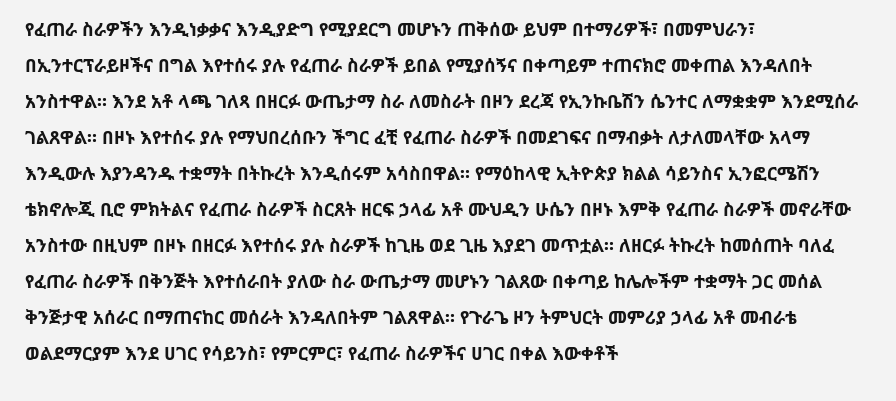የፈጠራ ስራዎችን እንዲነቃቃና እንዲያድግ የሚያደርግ መሆኑን ጠቅሰው ይህም በተማሪዎች፣ በመምህራን፣ በኢንተርፕራይዞችና በግል እየተሰሩ ያሉ የፈጠራ ስራዎች ይበል የሚያሰኝና በቀጣይም ተጠናክሮ መቀጠል እንዳለበት አንስተዋል። እንደ አቶ ላጫ ገለጻ በዘርፉ ውጤታማ ስራ ለመስራት በዞን ደረጃ የኢንኩቤሽን ሴንተር ለማቋቋም እንደሚሰራ ገልጸዋል። በዞኑ እየተሰሩ ያሉ የማህበረሰቡን ችግር ፈቺ የፈጠራ ስራዎች በመደገፍና በማብቃት ለታለመላቸው አላማ እንዲውሉ እያንዳንዱ ተቋማት በትኩረት እንዲሰሩም አሳስበዋል። የማዕከላዊ ኢትዮጵያ ክልል ሳይንስና ኢንፎርሜሽን ቴክኖሎጂ ቢሮ ምክትልና የፈጠራ ስራዎች ስርጸት ዘርፍ ኃላፊ አቶ ሙህዲን ሁሴን በዞኑ እምቅ የፈጠራ ስራዎች መኖራቸው አንስተው በዚህም በዞኑ በዘርፉ እየተሰሩ ያሉ ስራዎች ከጊዜ ወደ ጊዜ እያደገ መጥቷል። ለዘርፉ ትኩረት ከመሰጠት ባለፈ የፈጠራ ስራዎች በቅንጅት እየተሰራበት ያለው ስራ ውጤታማ መሆኑን ገልጸው በቀጣይ ከሌሎችም ተቋማት ጋር መሰል ቅንጅታዊ አሰራር በማጠናከር መሰራት እንዳለበትም ገልጸዋል። የጉራጌ ዞን ትምህርት መምሪያ ኃላፊ አቶ መብራቴ ወልደማርያም እንደ ሀገር የሳይንስ፣ የምርምር፣ የፈጠራ ስራዎችና ሀገር በቀል እውቀቶች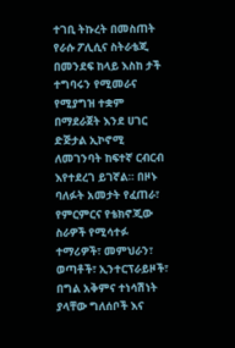ተገቢ ትኩረት በመስጠት የራሱ ፖሊሲና ስትራቴጂ በመንደፍ ከላይ እስከ ታች ተግባሩን የሚመራና የሚያግዝ ተቋም በማደራጀት እንደ ሀገር ድጅታል ኢኮኖሚ ለመገንባት ከፍተኛ ርብርብ እየተደረገ ይገኛል። በዞኑ ባለፉት አመታት የፈጠራ፣ የምርምርና የቴክኖጂው ስራዎች የሚሳተፉ ተማሪዎች፣ መምህራን፣ ወጣቶች፣ ኢንተርፕራይዞች፣ በግል አቅምና ተነሳሽነት ያላቸው ግለሰቦች እና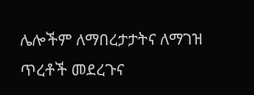ሌሎችም ለማበረታታትና ለማገዝ ጥረቶች መደረጉና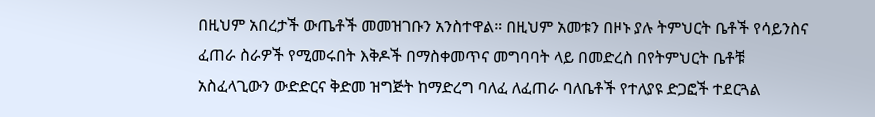በዚህም አበረታች ውጤቶች መመዝገቡን አንስተዋል። በዚህም አመቱን በዞኑ ያሉ ትምህርት ቤቶች የሳይንስና ፈጠራ ስራዎች የሚመሩበት እቅዶች በማስቀመጥና መግባባት ላይ በመድረስ በየትምህርት ቤቶቹ አስፈላጊውን ውድድርና ቅድመ ዝግጅት ከማድረግ ባለፈ ለፈጠራ ባለቤቶች የተለያዩ ድጋፎች ተደርጓል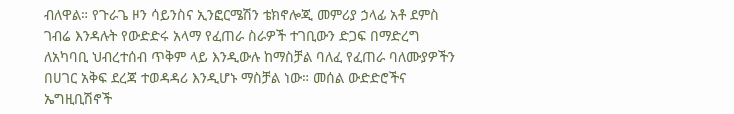ብለዋል። የጉራጌ ዞን ሳይንስና ኢንፎርሜሽን ቴክኖሎጂ መምሪያ ኃላፊ አቶ ደምስ ገብሬ እንዳሉት የውድድሩ አላማ የፈጠራ ስራዎች ተገቢውን ድጋፍ በማድረግ ለአካባቢ ህብረተሰብ ጥቅም ላይ እንዲውሉ ከማስቻል ባለፈ የፈጠራ ባለሙያዎችን በሀገር አቅፍ ደረጃ ተወዳዳሪ እንዲሆኑ ማስቻል ነው። መሰል ውድድሮችና ኤግዚቢሽኖች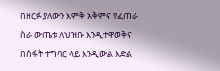በዘርፉ ያለውን እምቅ አቅምና የፈጠራ ስራ ውጤቱ ለህዝቡ እንዲተዋወቅና በስፋት ተግባር ላይ እንዲውል እድል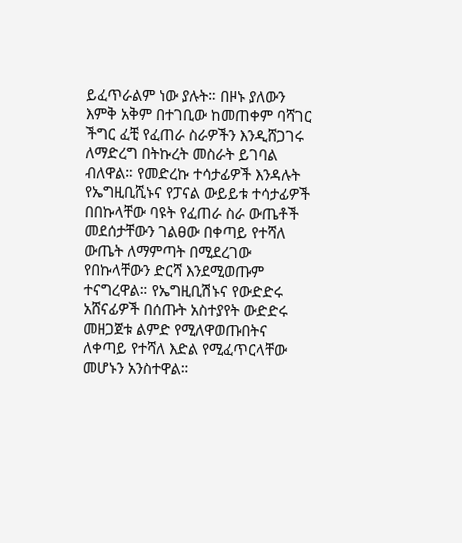ይፈጥራልም ነው ያሉት። በዞኑ ያለውን እምቅ አቅም በተገቢው ከመጠቀም ባሻገር ችግር ፈቺ የፈጠራ ስራዎችን እንዲሸጋገሩ ለማድረግ በትኩረት መስራት ይገባል ብለዋል። የመድረኩ ተሳታፊዎች እንዳሉት የኤግዚቢሺኑና የፓናል ውይይቱ ተሳታፊዎች በበኩላቸው ባዩት የፈጠራ ስራ ውጤቶች መደሰታቸውን ገልፀው በቀጣይ የተሻለ ውጤት ለማምጣት በሚደረገው የበኩላቸውን ድርሻ እንደሚወጡም ተናግረዋል። የኤግዚቢሽኑና የውድድሩ አሸናፊዎች በሰጡት አስተያየት ውድድሩ መዘጋጀቱ ልምድ የሚለዋወጡበትና ለቀጣይ የተሻለ እድል የሚፈጥርላቸው መሆኑን አንስተዋል።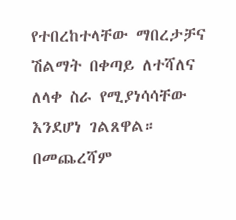የተበረከተላቸው ማበረታቻና ሽልማት በቀጣይ ለተሻለና ለላቀ ስራ የሚያነሳሳቸው እንደሆነ ገልጸዋል። በመጨረሻም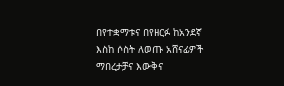በየተቋማቱና በየዘርፉ ከአንደኛ እስከ ሶስት ለወጡ አሸናፊዎች ማበረታቻና እውቅና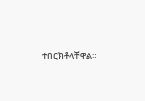ተበርክቶላቸዋል።